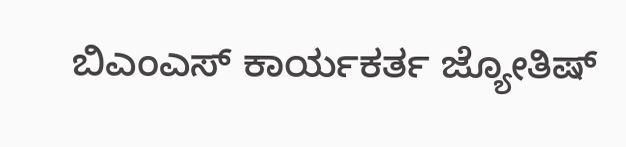ಬಿಎಂಎಸ್ ಕಾರ್ಯಕರ್ತ ಜ್ಯೋತಿಷ್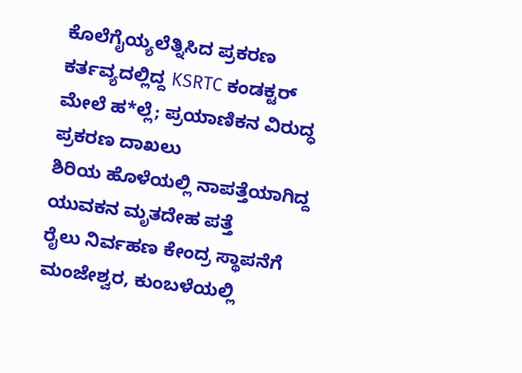ಕೊಲೆಗೈಯ್ಯಲೆತ್ನಿಸಿದ ಪ್ರಕರಣ
ಕರ್ತವ್ಯದಲ್ಲಿದ್ದ KSRTC ಕಂಡಕ್ಟರ್ ಮೇಲೆ ಹ*ಲ್ಲೆ; ಪ್ರಯಾಣಿಕನ ವಿರುದ್ಧ ಪ್ರಕರಣ ದಾಖಲು
ಶಿರಿಯ ಹೊಳೆಯಲ್ಲಿ ನಾಪತ್ತೆಯಾಗಿದ್ದ ಯುವಕನ ಮೃತದೇಹ ಪತ್ತೆ
ರೈಲು ನಿರ್ವಹಣ ಕೇಂದ್ರ ಸ್ಥಾಪನೆಗೆ ಮಂಜೇಶ್ವರ, ಕುಂಬಳೆಯಲ್ಲಿ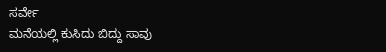ಸರ್ವೇ
ಮನೆಯಲ್ಲಿ ಕುಸಿದು ಬಿದ್ದು ಸಾವು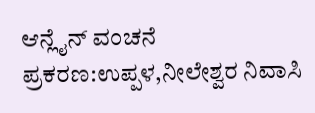ಆನ್ಲೈನ್ ವಂಚನೆ ಪ್ರಕರಣ:ಉಪ್ಪಳ,ನೀಲೇಶ್ವರ ನಿವಾಸಿ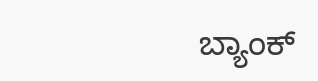ಬ್ಯಾಂಕ್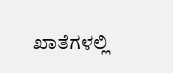ಖಾತೆಗಳಲ್ಲಿ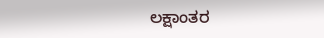ಲಕ್ಷಾಂತರ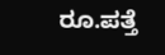ರೂ.ಪತ್ತೆ